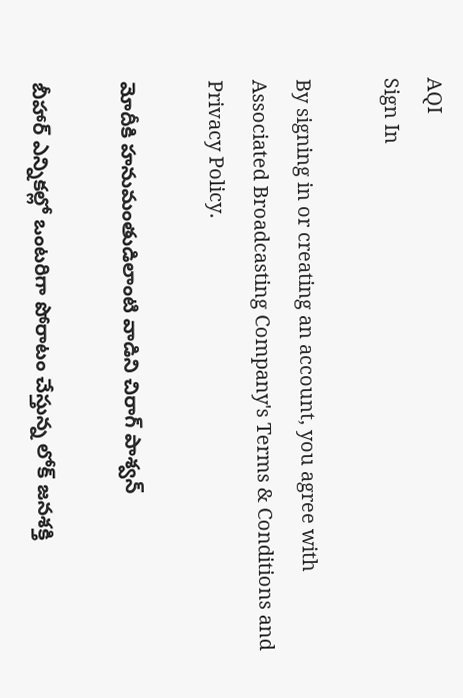AQI
Sign In

By signing in or creating an account, you agree with Associated Broadcasting Company's Terms & Conditions and Privacy Policy.

మోదీకి హనుమంతుడిలాంటి వాడిని చిరాగ్‌ పాశ్వన్‌

బీహార్‌ ఎన్నికల్లో ఒంటరిగా పోరాటం చేస్తున్న లోక్‌ జనశక్తి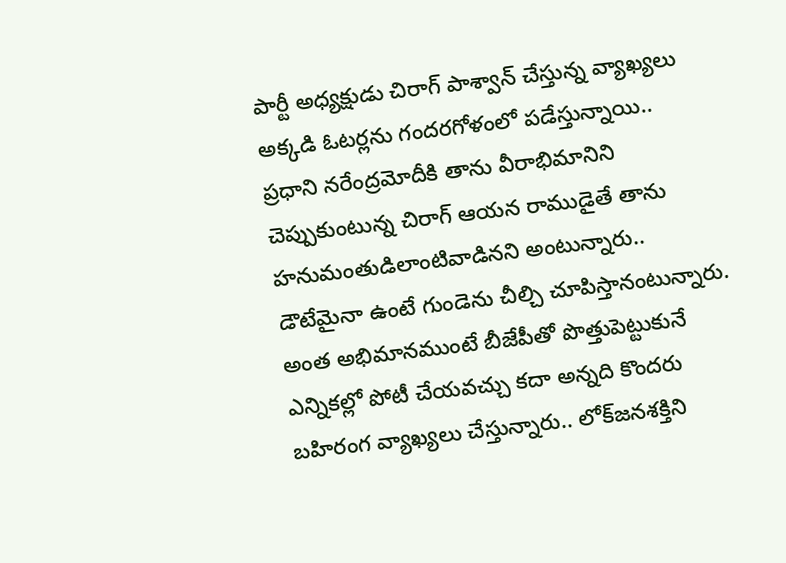పార్టీ అధ్యక్షుడు చిరాగ్‌ పాశ్వాన్‌ చేస్తున్న వ్యాఖ్యలు అక్కడి ఓటర్లను గందరగోళంలో పడేస్తున్నాయి.. ప్రధాని నరేంద్రమోదీకి తాను వీరాభిమానిని చెప్పుకుంటున్న చిరాగ్‌ ఆయన రాముడైతే తాను హనుమంతుడిలాంటివాడినని అంటున్నారు.. డౌటేమైనా ఉంటే గుండెను చీల్చి చూపిస్తానంటున్నారు. అంత అభిమానముంటే బీజేపీతో పొత్తుపెట్టుకునే ఎన్నికల్లో పోటీ చేయవచ్చు కదా అన్నది కొందరు బహిరంగ వ్యాఖ్యలు చేస్తున్నారు.. లోక్‌జనశక్తిని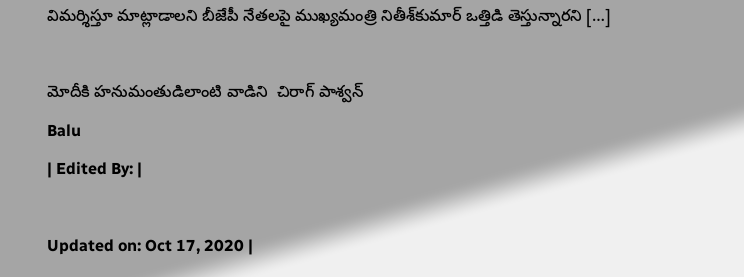విమర్శిస్తూ మాట్లాడాలని బీజేపీ నేతలపై ముఖ్యమంత్రి నితీశ్‌కుమార్‌ ఒత్తిడి తెస్తున్నారని […]

మోదీకి హనుమంతుడిలాంటి వాడిని  చిరాగ్‌ పాశ్వన్‌
Balu
| Edited By: |

Updated on: Oct 17, 2020 |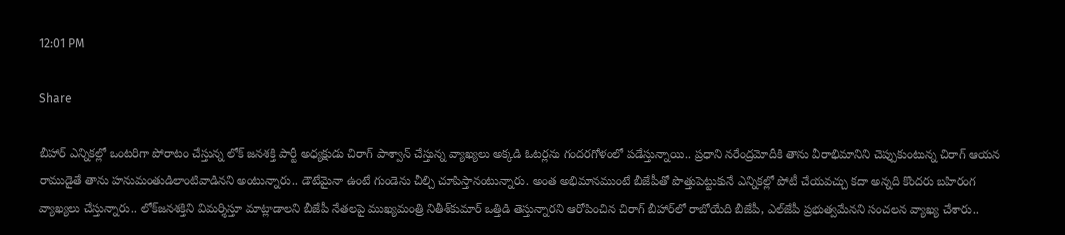12:01 PM

Share

బీహార్‌ ఎన్నికల్లో ఒంటరిగా పోరాటం చేస్తున్న లోక్‌ జనశక్తి పార్టీ అధ్యక్షుడు చిరాగ్‌ పాశ్వాన్‌ చేస్తున్న వ్యాఖ్యలు అక్కడి ఓటర్లను గందరగోళంలో పడేస్తున్నాయి.. ప్రధాని నరేంద్రమోదీకి తాను వీరాభిమానిని చెప్పుకుంటున్న చిరాగ్‌ ఆయన రాముడైతే తాను హనుమంతుడిలాంటివాడినని అంటున్నారు.. డౌటేమైనా ఉంటే గుండెను చీల్చి చూపిస్తానంటున్నారు. అంత అభిమానముంటే బీజేపీతో పొత్తుపెట్టుకునే ఎన్నికల్లో పోటీ చేయవచ్చు కదా అన్నది కొందరు బహిరంగ వ్యాఖ్యలు చేస్తున్నారు.. లోక్‌జనశక్తిని విమర్శిస్తూ మాట్లాడాలని బీజేపీ నేతలపై ముఖ్యమంత్రి నితీశ్‌కుమార్‌ ఒత్తిడి తెస్తున్నారని ఆరోపించిన చిరాగ్‌ బీహార్‌లో రాబోయేది బీజేపీ, ఎల్‌జేపీ ప్రభుత్వమేనని సంచలన వ్యాఖ్య చేశారు..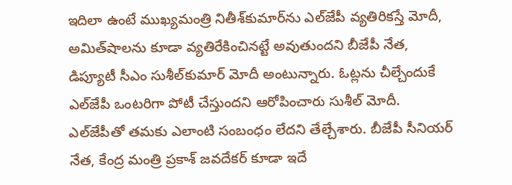ఇదిలా ఉంటే ముఖ్యమంత్రి నితీశ్‌కుమార్‌ను ఎల్‌జేపీ వ్యతిరికస్తే మోదీ, అమిత్‌షాలను కూడా వ్యతిరేకించినట్టే అవుతుందని బీజేపీ నేత, డిప్యూటీ సీఎం సుశీల్‌కుమార్‌ మోదీ అంటున్నారు. ఓట్లను చీల్చేందుకే ఎల్‌జేపీ ఒంటరిగా పోటీ చేస్తుందని ఆరోపించారు సుశీల్‌ మోదీ. ఎల్‌జేపీతో తమకు ఎలాంటి సంబంధం లేదని తేల్చేశారు. బీజేపీ సీనియర్‌ నేత, కేంద్ర మంత్రి ప్రకాశ్‌ జవదేకర్‌ కూడా ఇదే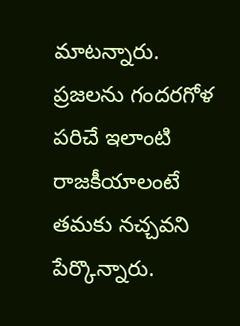మాటన్నారు. ప్రజలను గందరగోళ పరిచే ఇలాంటి రాజకీయాలంటే తమకు నచ్చవని పేర్కొన్నారు.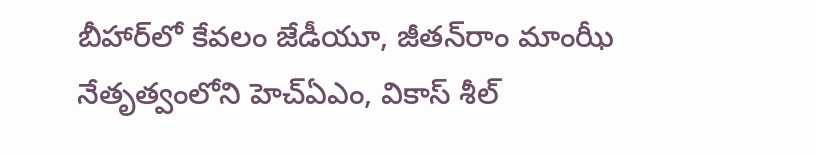బీహార్‌లో కేవలం జేడీయూ, జీతన్‌రాం మాంఝీ నేతృత్వంలోని హెచ్‌ఏఎం, వికాస్‌ శీల్‌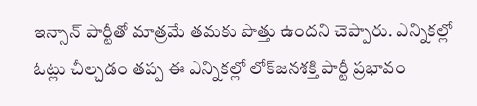ఇన్సాన్‌ పార్టీతో మాత్రమే తమకు పొత్తు ఉందని చెప్పారు. ఎన్నికల్లో ఓట్లు చీల్చడం తప్ప ఈ ఎన్నికల్లో లోక్‌జనశక్తి పార్టీ ప్రభావం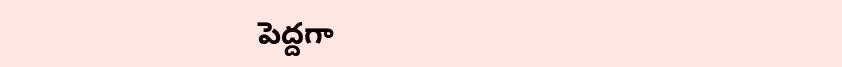పెద్దగా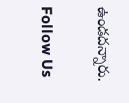ఉండదన్నారు.

Follow Us